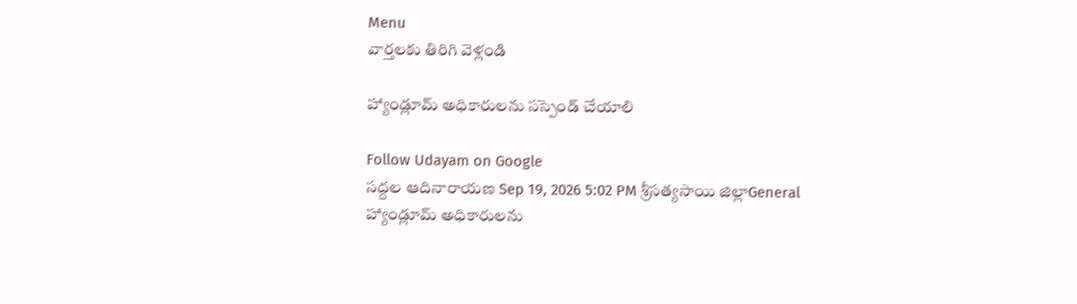Menu
వార్తలకు తిరిగి వెళ్లండి

హ్యాండ్లూమ్ అధికారులను సస్పెండ్ చేయాలి

Follow Udayam on Google
సద్దల ఆదినారాయణ Sep 19, 2026 5:02 PM శ్రీసత్యసాయి జిల్లాGeneral
హ్యాండ్లూమ్ అధికారులను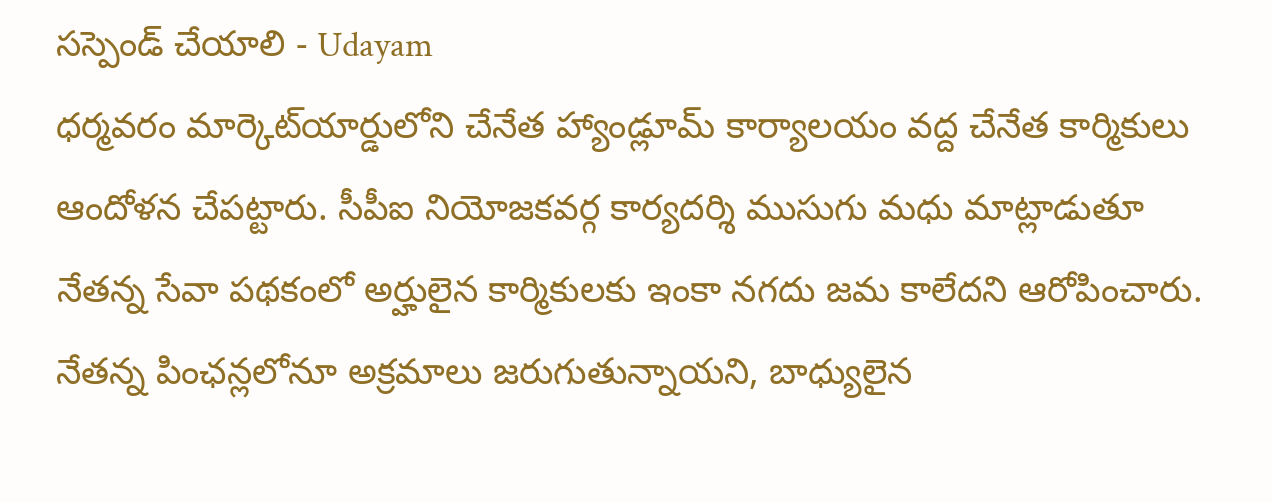సస్పెండ్ చేయాలి - Udayam
ధర్మవరం మార్కెట్‌యార్డులోని చేనేత హ్యాండ్లూమ్‌ కార్యాలయం వద్ద చేనేత కార్మికులు ఆందోళన చేపట్టారు. సీపీఐ నియోజకవర్గ కార్యదర్శి ముసుగు మధు మాట్లాడుతూ నేతన్న సేవా పథకంలో అర్హులైన కార్మికులకు ఇంకా నగదు జమ కాలేదని ఆరోపించారు. నేతన్న పింఛన్లలోనూ అక్రమాలు జరుగుతున్నాయని, బాధ్యులైన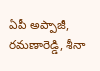ఏపీ అప్పాజీ, రమణారెడ్డి, శీనా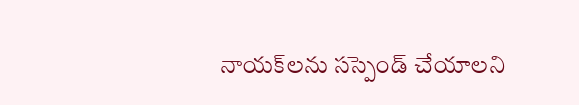నాయక్‌లను సస్పెండ్‌ చేయాలని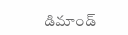డిమాండ్‌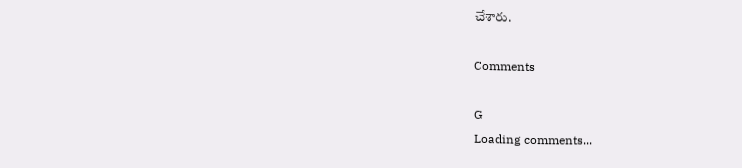చేశారు.

Comments

G
Loading comments...